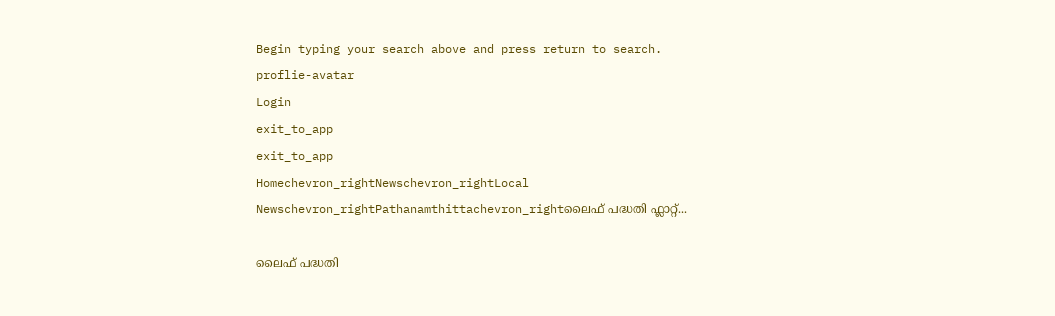Begin typing your search above and press return to search.
proflie-avatar
Login
exit_to_app
exit_to_app
Homechevron_rightNewschevron_rightLocal Newschevron_rightPathanamthittachevron_rightലൈഫ് പദ്ധതി ഫ്ലാറ്റ്...

ലൈഫ് പദ്ധതി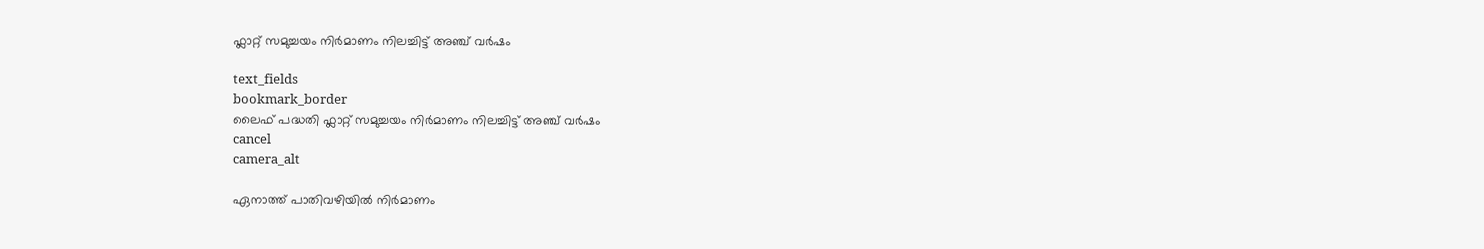ഫ്ലാറ്റ് സമുച്ചയം നിർമാണം നിലച്ചിട്ട് അഞ്ച് വർഷം

text_fields
bookmark_border
ലൈഫ് പദ്ധതി ഫ്ലാറ്റ് സമുച്ചയം നിർമാണം നിലച്ചിട്ട് അഞ്ച് വർഷം
cancel
camera_alt

ഏനാത്ത് പാതിവഴിയിൽ നിർമാണം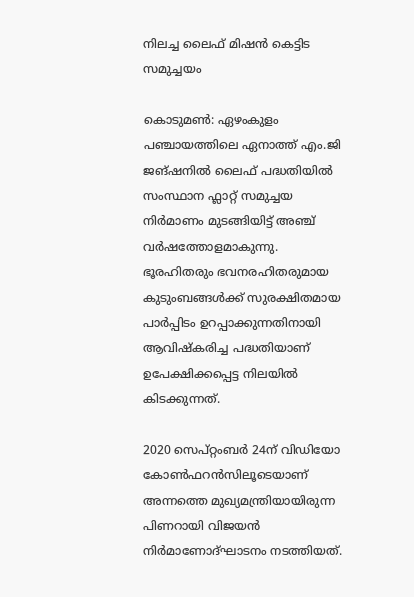നിലച്ച ലൈഫ് മിഷൻ കെട്ടിട സമുച്ചയം

കൊടുമൺ: ഏഴംകുളം പഞ്ചായത്തിലെ ഏനാത്ത് എം.ജി ജങ്ഷനിൽ ലൈഫ് പദ്ധതിയിൽ സംസ്ഥാന ഫ്ലാറ്റ് സമുച്ചയ നിർമാണം മുടങ്ങിയിട്ട് അഞ്ച് വർഷത്തോളമാകുന്നു. ഭൂരഹിതരും ഭവനരഹിതരുമായ കുടുംബങ്ങൾക്ക് സുരക്ഷിതമായ പാർപ്പിടം ഉറപ്പാക്കുന്നതിനായി ആവിഷ്‍കരിച്ച പദ്ധതിയാണ് ഉപേക്ഷിക്കപ്പെട്ട നിലയിൽ കിടക്കുന്നത്.

2020 സെപ്റ്റംബർ 24ന് വിഡിയോ കോൺഫറൻസിലൂടെയാണ് അന്നത്തെ മുഖ്യമന്ത്രിയായിരുന്ന പിണറായി വിജയൻ നിർമാണോദ്ഘാടനം നടത്തിയത്.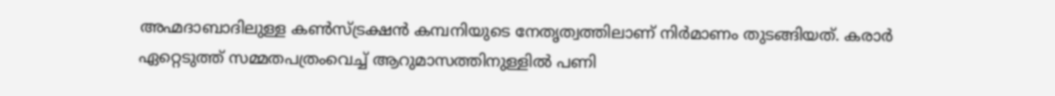അഹ്മദാബാദിലുള്ള കൺസ്ട്രക്ഷൻ കമ്പനിയുടെ നേതൃത്വത്തിലാണ് നിർമാണം തുടങ്ങിയത്. കരാർ ഏറ്റെടുത്ത് സമ്മതപത്രംവെച്ച് ആറുമാസത്തിനുള്ളിൽ പണി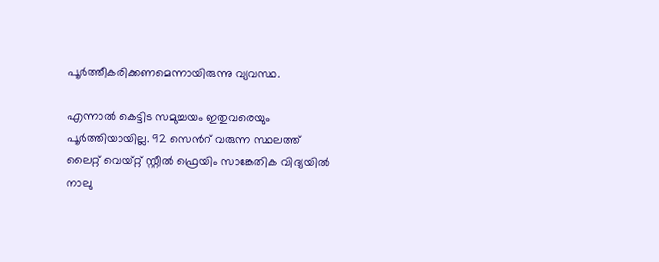പൂർത്തീകരിക്കണമെന്നായിരുന്നു വ്യവസ്ഥ‌.

എന്നാൽ കെട്ടിട സമുച്ചയം ഇതുവരെയും പൂർത്തിയായില്ല. 92 സെന്‍റ് വരുന്ന സ്ഥലത്ത് ലൈറ്റ് വെയ്റ്റ് സ്റ്റീൽ ഫ്രെയിം സാങ്കേതിക വിദ്യയിൽ നാലു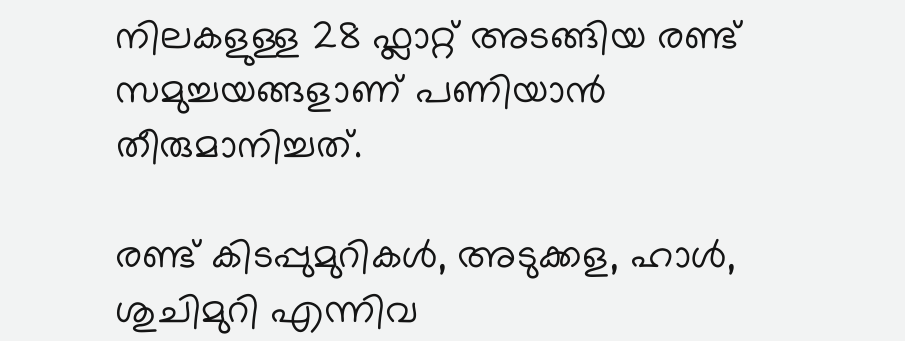നിലകളുള്ള 28 ഫ്ലാറ്റ് അടങ്ങിയ രണ്ട് സമുച്ചയങ്ങളാണ് പണിയാൻ തീരുമാനിച്ചത്.

രണ്ട് കിടപ്പുമുറികൾ, അടുക്കള, ഹാൾ, ശുചിമുറി എന്നിവ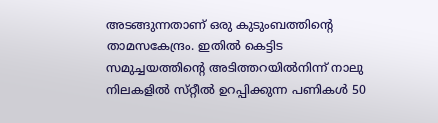അടങ്ങുന്നതാണ് ഒരു കുടുംബത്തിന്‍റെ താമസകേന്ദ്രം. ഇതിൽ കെട്ടിട സമുച്ചയത്തിന്‍റെ അടിത്തറയിൽനിന്ന് നാലു നിലകളിൽ സ്‌റ്റീൽ ഉറപ്പിക്കുന്ന പണികൾ 50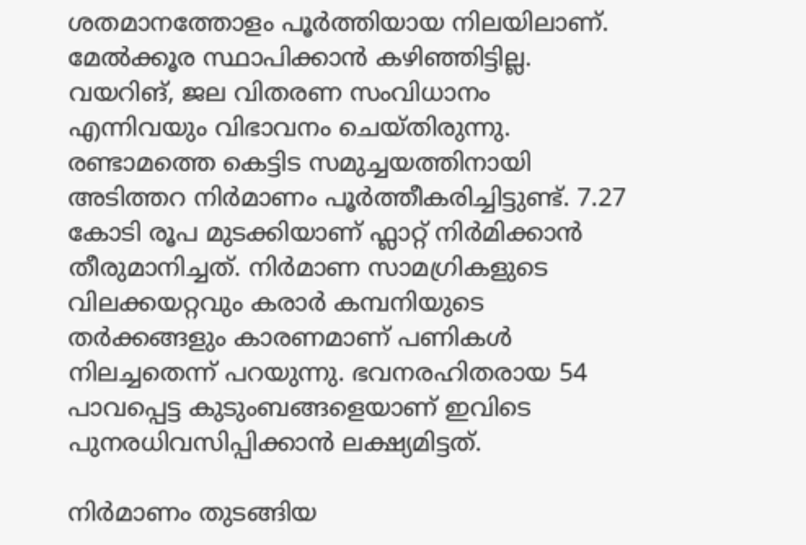ശതമാനത്തോളം പൂർത്തിയായ നിലയിലാണ്. മേൽക്കൂര സ്ഥാപിക്കാൻ കഴിഞ്ഞിട്ടില്ല. വയറിങ്, ജല വിതരണ സംവിധാനം എന്നിവയും വിഭാവനം ചെയ്തിരുന്നു. രണ്ടാമത്തെ കെട്ടിട സമുച്ചയത്തിനായി അടിത്തറ നിർമാണം പൂർത്തീകരിച്ചിട്ടുണ്ട്. 7.27 കോടി രൂപ മുടക്കിയാണ് ഫ്ലാറ്റ് നിർമിക്കാൻ തീരുമാനിച്ചത്. നിർമാണ സാമഗ്രികളുടെ വിലക്കയറ്റവും കരാർ കമ്പനിയുടെ തർക്കങ്ങളും കാരണമാണ് പണികൾ നിലച്ചതെന്ന് പറയുന്നു. ഭവനരഹിതരായ 54 പാവപ്പെട്ട കുടുംബങ്ങളെയാണ് ഇവിടെ പുനരധിവസിപ്പിക്കാൻ ലക്ഷ്യമിട്ടത്.

നിർമാണം തുടങ്ങിയ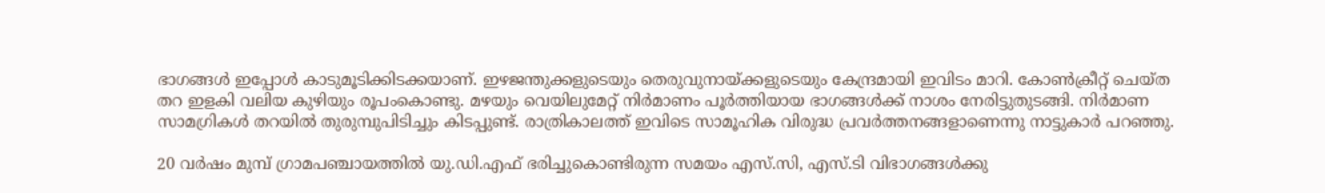ഭാഗങ്ങൾ ഇപ്പോൾ കാടുമൂടിക്കിടക്കയാണ്. ഇഴജന്തുക്കളുടെയും തെരുവുനായ്ക്കളുടെയും കേന്ദ്രമായി ഇവിടം മാറി. കോൺക്രീറ്റ് ചെയ്ത തറ ഇളകി വലിയ കുഴിയും രൂപംകൊണ്ടു. മഴയും വെയിലുമേറ്റ് നിർമാണം പൂർത്തിയായ ഭാഗങ്ങൾക്ക് നാശം നേരിട്ടുതുടങ്ങി. നിർമാണ സാമഗ്രികൾ തറയിൽ തുരുമ്പുപിടിച്ചും കിടപ്പുണ്ട്. രാത്രികാലത്ത് ഇവിടെ സാമൂഹിക വിരുദ്ധ പ്രവർത്തനങ്ങളാണെന്നു നാട്ടുകാർ പറഞ്ഞു.

20 വർഷം മുമ്പ് ഗ്രാമപഞ്ചായത്തിൽ യു.ഡി.എഫ് ഭരിച്ചുകൊണ്ടിരുന്ന സമയം എസ്.സി, എസ്.ടി വിഭാഗങ്ങൾക്കു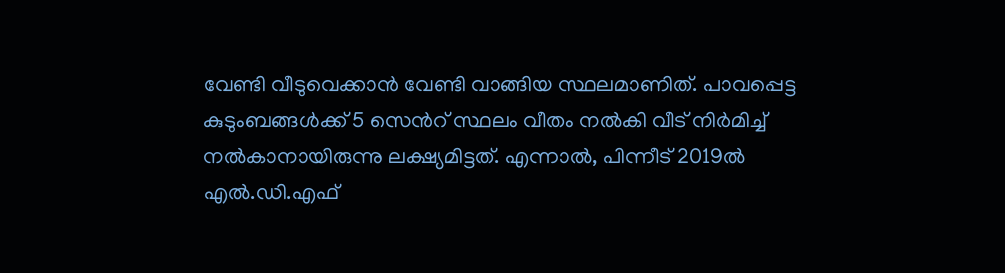വേണ്ടി വീടുവെക്കാൻ വേണ്ടി വാങ്ങിയ സ്ഥലമാണിത്. പാവപ്പെട്ട കുടുംബങ്ങൾക്ക് 5 സെൻറ് സ്ഥലം വീതം നൽകി വീട് നിർമിച്ച് നൽകാനായിരുന്നു ലക്ഷ്യമിട്ടത്. എന്നാൽ, പിന്നീട് 2019ൽ എൽ.ഡി.എഫ്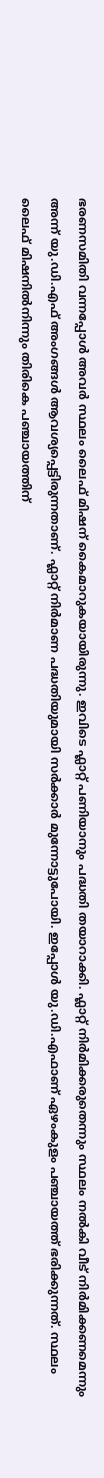ഭരണസമിതി വന്നപ്പോൾ അവർ സ്ഥലം ലൈഫ് മിഷന് കൈമാറുകയായിരുന്നു. ഇവിടെ ഫ്ലാറ്റ് പണിയാനും പദ്ധതി തയാറാക്കി. ഫ്ലാറ്റ് നിർമിക്കരുതെന്നും സ്ഥലം നൽകി വീട് നിർമിക്കണമെന്നും അന്ന് യു.ഡി.എഫ് അംഗങ്ങൾ ആവശ്യപ്പെട്ടിരുന്നതാണ്. ഫ്ലാറ്റ് നിർമാണ പദ്ധതിയുമായി സർക്കാർ മുന്നോട്ടുപോയി. ഇപ്പോൾ യു.ഡി.എഫാണ് ഏഴംകുളം പഞ്ചായത്ത് ഭരിക്കുന്നത്. സ്ഥലം ലൈഫ് മിഷനിൽനിന്നും തിരികെ പഞ്ചായത്തിന്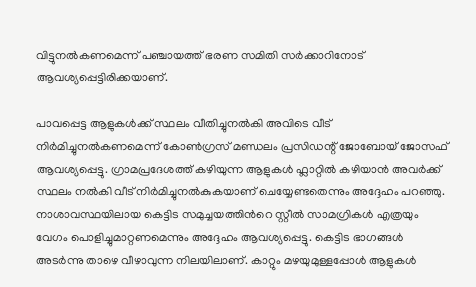വിട്ടുനൽകണമെന്ന് പഞ്ചായത്ത് ഭരണ സമിതി സർക്കാറിനോട് ആവശ്യപ്പെട്ടിരിക്കയാണ്.

പാവപ്പെട്ട ആളുകൾക്ക് സ്ഥലം വീതിച്ചുനൽകി അവിടെ വീട് നിർമിച്ചുനൽകണമെന്ന് കോൺഗ്രസ് മണ്ഡലം പ്രസിഡന്റ് ജോബോയ് ജോസഫ് ആവശ്യപ്പെട്ടു. ഗ്രാമപ്രദേശത്ത് കഴിയുന്ന ആളുകൾ ഫ്ലാറ്റിൽ കഴിയാൻ അവർക്ക് സ്ഥലം നൽകി വീട് നിർമിച്ചുനൽകുകയാണ് ചെയ്യേണ്ടതെന്നും അദ്ദേഹം പറഞ്ഞു. നാശാവസ്ഥയിലായ കെട്ടിട സമുച്ചയത്തിന്‍റെ സ്റ്റീൽ സാമഗ്രികൾ എത്രയും വേഗം പൊളിച്ചുമാറ്റണമെന്നും അദ്ദേഹം ആവശ്യപ്പെട്ടു. കെട്ടിട ഭാഗങ്ങൾ അടർന്നു താഴെ വീഴാവുന്ന നിലയിലാണ്. കാറ്റും മഴയുമുള്ളപ്പോൾ ആളുകൾ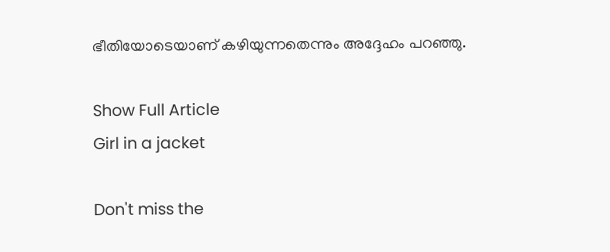ഭീതിയോടെയാണ് കഴിയുന്നതെന്നും അദ്ദേഹം പറഞ്ഞു.

Show Full Article
Girl in a jacket

Don't miss the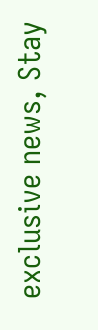exclusive news, Stay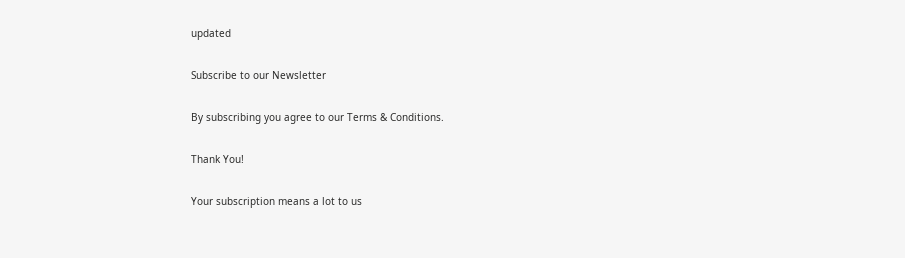updated

Subscribe to our Newsletter

By subscribing you agree to our Terms & Conditions.

Thank You!

Your subscription means a lot to us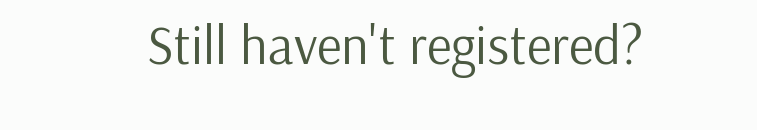Still haven't registered?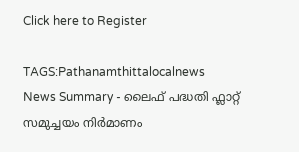Click here to Register

TAGS:Pathanamthittalocalnews
News Summary - ലൈഫ് പദ്ധതി ഫ്ലാറ്റ് സമുച്ചയം നിർമാണം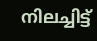നിലച്ചിട്ട്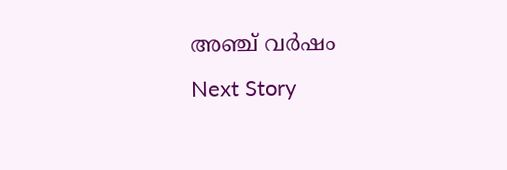അഞ്ച് വർഷം
Next Story